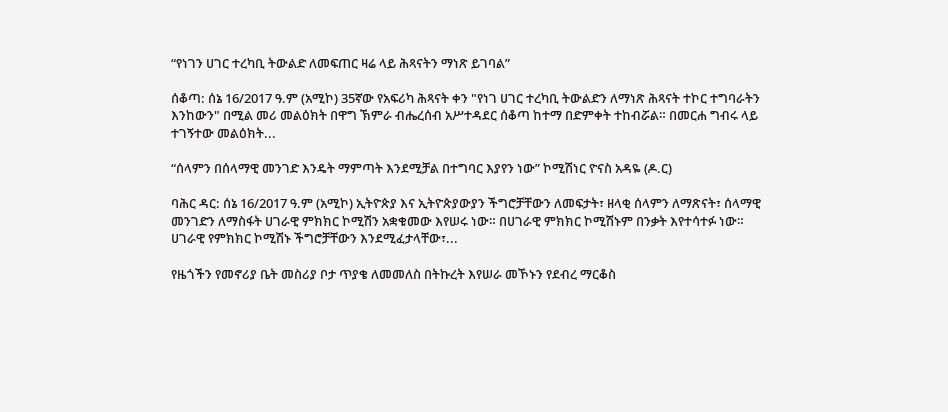“የነገን ሀገር ተረካቢ ትውልድ ለመፍጠር ዛሬ ላይ ሕጻናትን ማነጽ ይገባል”

ሰቆጣ: ሰኔ 16/2017 ዓ.ም (አሚኮ) 35ኛው የአፍሪካ ሕጻናት ቀን "የነገ ሀገር ተረካቢ ትውልድን ለማነጽ ሕጻናት ተኮር ተግባራትን እንከውን" በሚል መሪ መልዕክት በዋግ ኽምራ ብሔረሰብ አሥተዳደር ሰቆጣ ከተማ በድምቀት ተከብሯል። በመርሐ ግብሩ ላይ ተገኝተው መልዕክት...

“ሰላምን በሰላማዊ መንገድ እንዴት ማምጣት እንደሚቻል በተግባር እያየን ነው” ኮሚሽነር ዮናስ አዳዬ (ዶ.ር)

ባሕር ዳር: ሰኔ 16/2017 ዓ.ም (አሚኮ) ኢትዮጵያ እና ኢትዮጵያውያን ችግሮቻቸውን ለመፍታት፣ ዘላቂ ሰላምን ለማጽናት፣ ሰላማዊ መንገድን ለማስፋት ሀገራዊ ምክክር ኮሚሽን አቋቁመው እየሠሩ ነው። በሀገራዊ ምክክር ኮሚሽኑም በንቃት እየተሳተፉ ነው። ሀገራዊ የምክክር ኮሚሽኑ ችግሮቻቸውን እንደሚፈታላቸው፣...

የዜጎችን የመኖሪያ ቤት መስሪያ ቦታ ጥያቄ ለመመለስ በትኩረት እየሠራ መኾኑን የደብረ ማርቆስ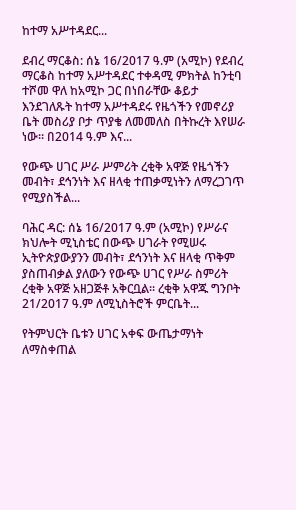ከተማ አሥተዳደር...

ደብረ ማርቆስ: ሰኔ 16/2017 ዓ.ም (አሚኮ) የደብረ ማርቆስ ከተማ አሥተዳደር ተቀዳሚ ምክትል ከንቲባ ተሾመ ዋለ ከአሚኮ ጋር በነበራቸው ቆይታ እንደገለጹት ከተማ አሥተዳደሩ የዜጎችን የመኖሪያ ቤት መስሪያ ቦታ ጥያቄ ለመመለስ በትኩረት እየሠራ ነው። በ2014 ዓ.ም እና...

የውጭ ሀገር ሥራ ሥምሪት ረቂቅ አዋጅ የዜጎችን መብት፣ ደኅንነት እና ዘላቂ ተጠቃሚነትን ለማረጋገጥ የሚያስችል...

ባሕር ዳር: ሰኔ 16/2017 ዓ.ም (አሚኮ) የሥራና ክህሎት ሚኒስቴር በውጭ ሀገራት የሚሠሩ ኢትዮጵያውያንን መብት፣ ደኅንነት እና ዘላቂ ጥቅም ያስጠብቃል ያለውን የውጭ ሀገር የሥራ ስምሪት ረቂቅ አዋጅ አዘጋጅቶ አቅርቧል፡፡ ረቂቅ አዋጁ ግንቦት 21/2017 ዓ.ም ለሚኒስትሮች ምርቤት...

የትምህርት ቤቱን ሀገር አቀፍ ውጤታማነት ለማስቀጠል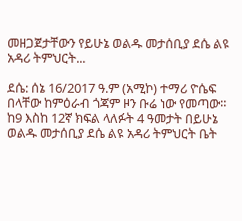መዘጋጀታቸውን የይሁኔ ወልዱ መታሰቢያ ደሴ ልዩ አዳሪ ትምህርት...

ደሴ: ሰኔ 16/2017 ዓ.ም (አሚኮ) ተማሪ ዮሴፍ በላቸው ከምዕራብ ጎጃም ዞን ቡሬ ነው የመጣው። ከ9 እስከ 12ኛ ክፍል ላለፉት 4 ዓመታት በይሁኔ ወልዱ መታሰቢያ ደሴ ልዩ አዳሪ ትምህርት ቤት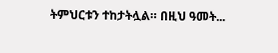ትምህርቱን ተከታትሏል። በዚህ ዓመት...